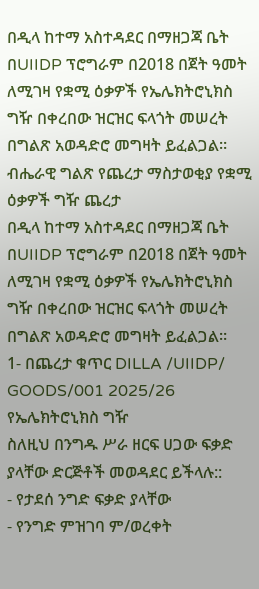በዲላ ከተማ አስተዳደር በማዘጋጃ ቤት በUIIDP ፕሮግራም በ2018 በጀት ዓመት ለሚገዛ የቋሚ ዕቃዎች የኤሌክትሮኒክስ ግዥ በቀረበው ዝርዝር ፍላጎት መሠረት በግልጽ አወዳድሮ መግዛት ይፈልጋል።
ብሔራዊ ግልጽ የጨረታ ማስታወቂያ የቋሚ ዕቃዎች ግዥ ጨረታ
በዲላ ከተማ አስተዳደር በማዘጋጃ ቤት በUIIDP ፕሮግራም በ2018 በጀት ዓመት ለሚገዛ የቋሚ ዕቃዎች የኤሌክትሮኒክስ ግዥ በቀረበው ዝርዝር ፍላጎት መሠረት በግልጽ አወዳድሮ መግዛት ይፈልጋል።
1- በጨረታ ቁጥር DILLA /UIIDP/ GOODS/001 2025/26 የኤሌክትሮኒክስ ግዥ
ስለዚህ በንግዱ ሥራ ዘርፍ ሀጋው ፍቃድ ያላቸው ድርጅቶች መወዳደር ይችላሉ::
- የታደሰ ንግድ ፍቃድ ያላቸው
- የንግድ ምዝገባ ም/ወረቀት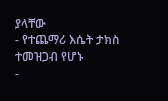ያላቸው
- የተጨማሪ እሴት ታክስ ተመዝጋብ የሆኑ
-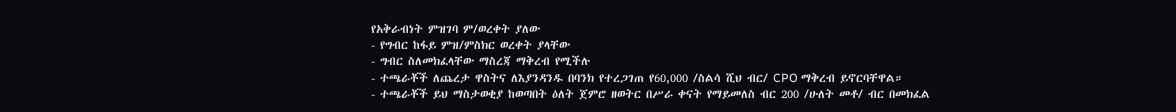የአቅራብነት ምዝገባ ም/ወረቀት ያለው
- የግብር ከፋይ ምዝ/ምስክር ወረቀት ያላቸው
- ግብር ስለመክፈላቸው ማስረጃ ማቅረብ የሚችሉ
- ተጫራቾች ለጨረታ ዋስትና ለእያንዳንዱ በባንክ የተረጋገጠ የ60,000 /ስልሳ ሺህ ብር/ CPO ማቅረብ ይኖርባቸዋል።
- ተጫራቾች ይህ ማስታወቂያ ከወጣበት ዕለት ጀምሮ ዘወትር በሥራ ቀናት የማይመለስ ብር 200 /ሁለት መቶ/ ብር በመክፈል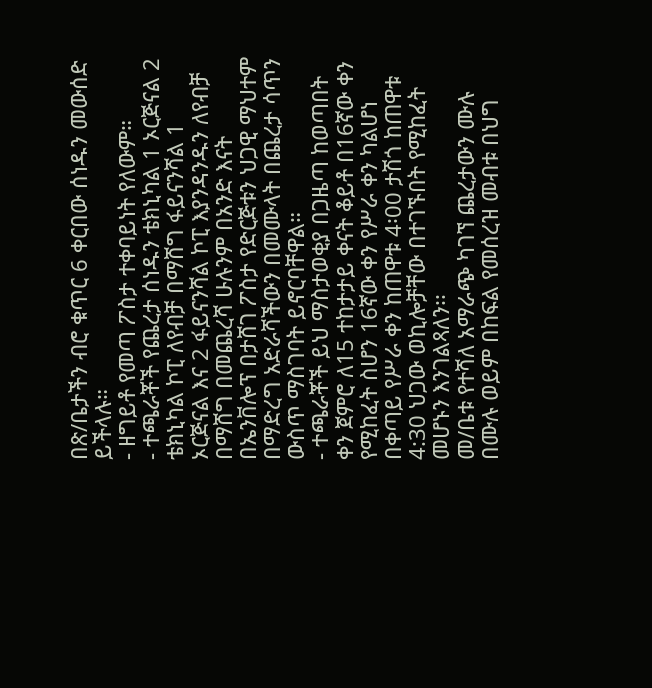በጽ/ቤታችን ብሮ ቁጥር 6 ቀርበው ሰነዱን መውሰድ ይችላሉ።
- ዘግይቶ የመጣ ፖስታ ተቀባይነት የለውም።
- ተጫራቾች የጨረታ ሰነዱን ቴክኒካል 1 ኦርጅናል 2 ቴክኒካል ኮፒ ለየብቻ በማሸግ ፋይናንሻል 1 ኦርጅናል እና 2 ፋይናንሻል ኮፒ እያንዳንዱን ለየብቻ በማሸግ በመጨረሻ ሁሉንም በአንድ እናት በኤንቨሎፕ በታሸገ ፖስታ የድርጅቱን ህጋዊ ማህተም በማድረግ አድራሻችውን በመሙላት በጨረታ ሳጥን ውስጥ ማስገባት ይኖርባቸዋል።
- ተጫራቾች ይህ ማስታወቂያ በጋዜጣ ከወጣበት ቀን ጀምሮ ለ15 ተከታታይ ቀናት ቆይቶ በ16ኛው ቀን የሚከፈት ስሆን 16ኛው ቀን የሥራ ቀን ካልሆነ በቀጣይ የሥራ ቀን ከጠዋቱ 4፡00 ታሽጎ ከጠዋቱ 4:30 ህጋው ወኪሎቻቸው በተገኙበት የሚከፈት መሆኑን እንገልጻለን፡፡
መ/ቤቱ የተሻለ አማራጭ ካገኘ ጨረታውን ሙሉ በሙሉ ወይም በከፍል የመሰረዝ መብቱ በህግ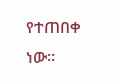የተጠበቀ ነው።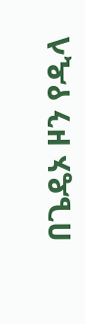በጌዴኦ ዞን የዲላ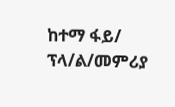ከተማ ፋይ/ ፕላ/ል/መምሪያ